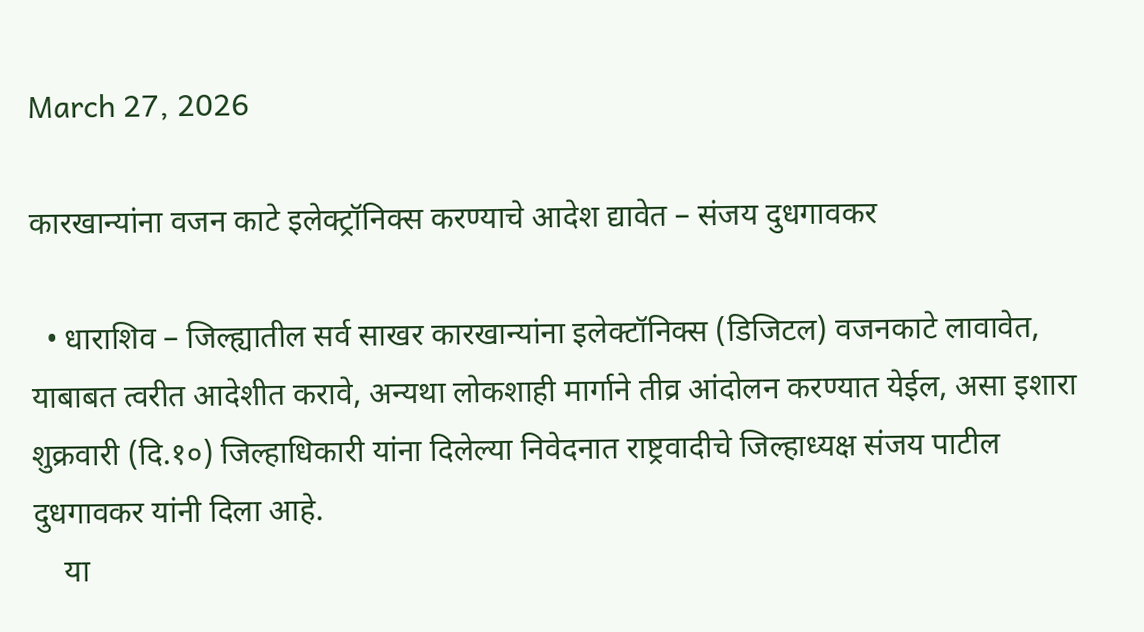March 27, 2026

कारखान्यांना वजन काटे इलेक्ट्रॉनिक्स करण्याचे आदेश द्यावेत – संजय दुधगावकर

  • धाराशिव – जिल्ह्यातील सर्व साखर कारखान्यांना इलेक्टॉनिक्स (डिजिटल) वजनकाटे लावावेत, याबाबत त्वरीत आदेशीत करावे, अन्यथा लोकशाही मार्गाने तीव्र आंदोलन करण्यात येईल, असा इशारा शुक्रवारी (दि.१०) जिल्हाधिकारी यांना दिलेल्या निवेदनात राष्ट्रवादीचे जिल्हाध्यक्ष संजय पाटील दुधगावकर यांनी दिला आहे.
    या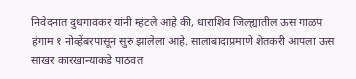निवेदनात दुधगावकर यांनी म्हंटले आहे की, धाराशिव जिल्ह्यातील ऊस गाळप हंगाम १ नोव्हेंबरपासून सुरु झालेला आहे. सालाबादाप्रमाणे शेतकरी आपला ऊस साखर कारखान्याकडे पाठवत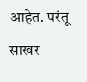आहेत. परंतू साखर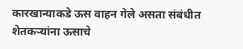कारखान्याकडे ऊस वाहन गेले असता संबंधीत शेतकऱ्यांना ऊसाचे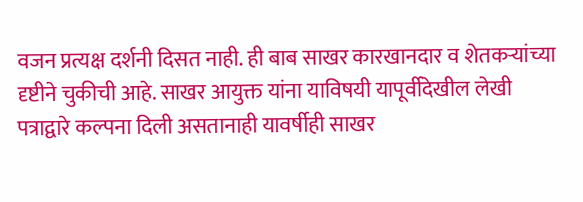वजन प्रत्यक्ष दर्शनी दिसत नाही. ही बाब साखर कारखानदार व शेतकऱ्यांच्या दृष्टीने चुकीची आहे. साखर आयुक्त यांना याविषयी यापूर्वीदेखील लेखी पत्राद्वारे कल्पना दिली असतानाही यावर्षीही साखर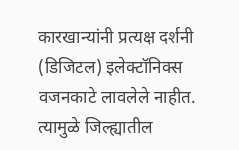कारखान्यांनी प्रत्यक्ष दर्शनी (डिजिटल) इलेक्टॉनिक्स वजनकाटे लावलेले नाहीत. त्यामुळे जिल्ह्यातील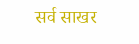सर्व साखर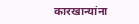कारखान्यांना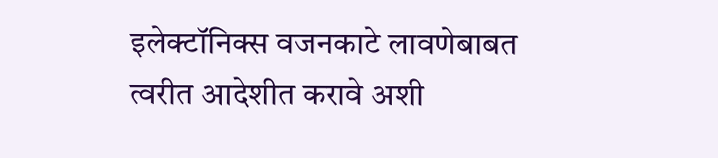इलेक्टॉनिक्स वजनकाटे लावणेबाबत त्वरीत आदेशीत करावे अशी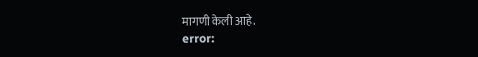मागणी केली आहे.
error: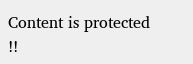Content is protected !!